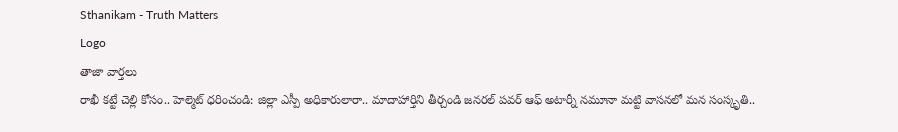Sthanikam - Truth Matters
Logo
తాజా వార్తలు
రాఖీ కట్టే చెల్లి కోసం.. హెల్మెట్‌ ధరించండి: జిల్లా ఎస్పీ అధికారులారా.. మాదాహార్తిని తీర్చండి జనరల్ పవర్ ఆఫ్ అటార్నీ నమూనా మట్టి వాసనలో మన సంస్కృతి..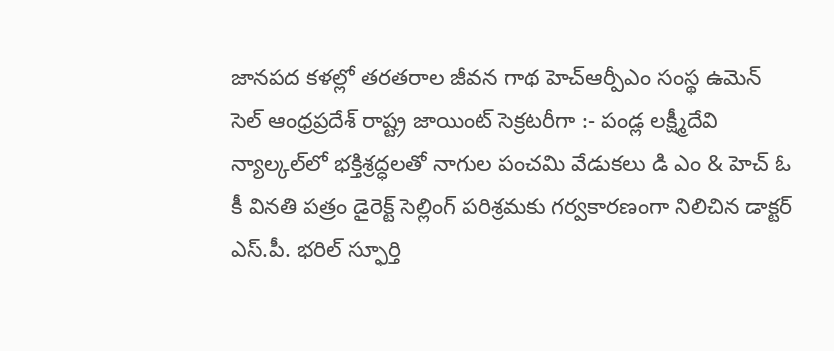జానపద కళల్లో తరతరాల జీవన గాథ హెచ్ఆర్పీఎం సంస్థ ఉమెన్ సెల్ ఆంధ్రప్రదేశ్ రాష్ట్ర జాయింట్ సెక్రటరీగా :- పండ్ల లక్ష్మీదేవి న్యాల్కల్‌లో భక్తిశ్రద్ధలతో నాగుల పంచమి వేడుకలు డి ఎం & హెచ్ ఓ కీ వినతి పత్రం డైరెక్ట్ సెల్లింగ్ పరిశ్రమకు గర్వకారణంగా నిలిచిన డాక్టర్ ఎస్.పీ. భరిల్ స్ఫూర్తి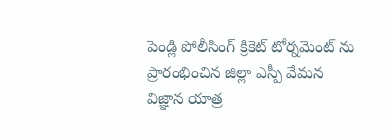పెండ్లి పోలీసింగ్ క్రికెట్ టోర్నమెంట్ ను ప్రారంభించిన జిల్లా ఎస్పీ వేమన విజ్ఞాన యాత్ర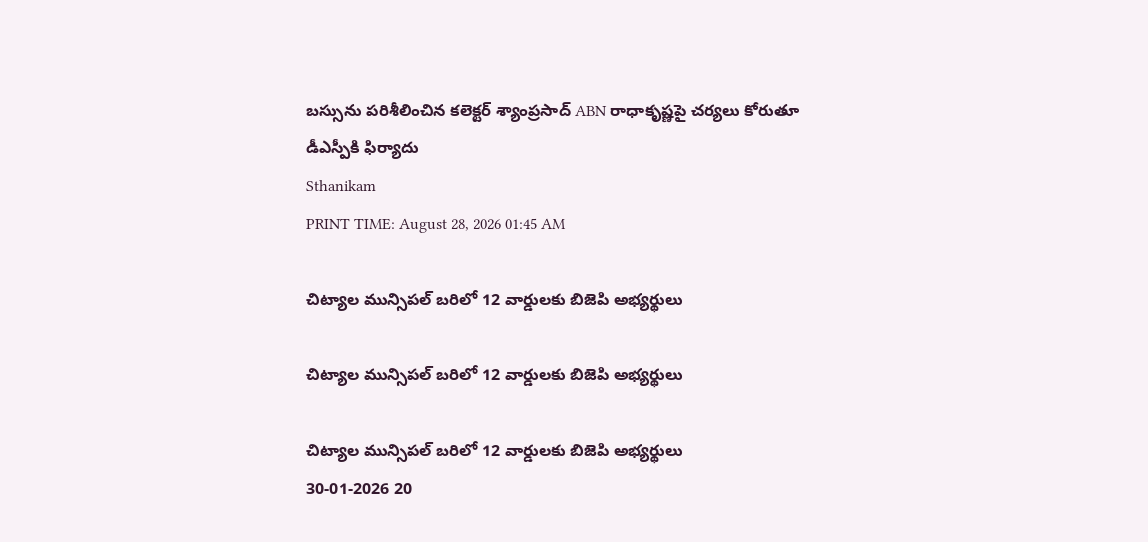బస్సును పరిశీలించిన కలెక్టర్ శ్యాంప్రసాద్ ABN రాధాకృష్ణపై చర్యలు కోరుతూ డీఎస్పీకి ఫిర్యాదు
Sthanikam
PRINT TIME: August 28, 2026 01:45 AM

చిట్యాల మున్సిపల్ బరిలో 12 వార్డులకు బిజెపి అభ్యర్థులు

చిట్యాల మున్సిపల్ బరిలో 12 వార్డులకు బిజెపి అభ్యర్థులు

చిట్యాల మున్సిపల్ బరిలో 12 వార్డులకు బిజెపి అభ్యర్థులు
30-01-2026 20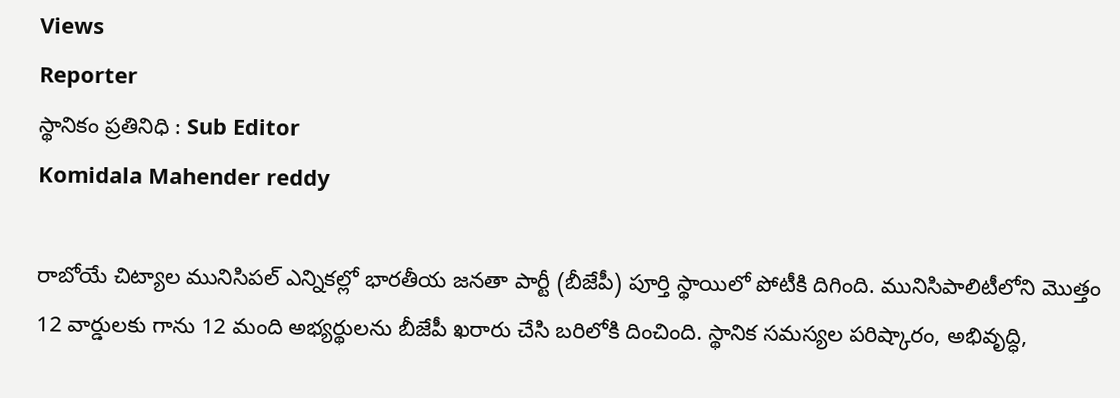Views
Reporter
స్థానికం ప్రతినిధి : Sub Editor
Komidala Mahender reddy

రాబోయే చిట్యాల మునిసిపల్ ఎన్నికల్లో భారతీయ జనతా పార్టీ (బీజేపీ) పూర్తి స్థాయిలో పోటీకి దిగింది. మునిసిపాలిటీలోని మొత్తం 12 వార్డులకు గాను 12 మంది అభ్యర్థులను బీజేపీ ఖరారు చేసి బరిలోకి దించింది. స్థానిక సమస్యల పరిష్కారం, అభివృద్ధి,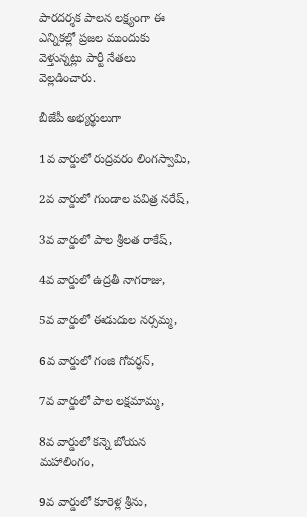పారదర్శక పాలన లక్ష్యంగా ఈ ఎన్నికల్లో ప్రజల ముందుకు వెళ్తున్నట్లు పార్టీ నేతలు వెల్లడించారు.

బీజేపీ అభ్యర్థులుగా

1వ వార్డులో రుద్రవరం లింగస్వామి,

2వ వార్డులో గుండాల పవిత్ర నరేష్,

3వ వార్డులో పాల శ్రీలత రాకేష్,

4వ వార్డులో ఉద్రతీ నాగరాజు,

5వ వార్డులో ఈడుదుల నర్సమ్మ,

6వ వార్డులో గంజి గోవర్ధన్,

7వ వార్డులో పాల లక్షమామ్మ,

8వ వార్డులో కన్నె బోయన మహాలింగం,

9వ వార్డులో కూరెళ్ల శ్రీను,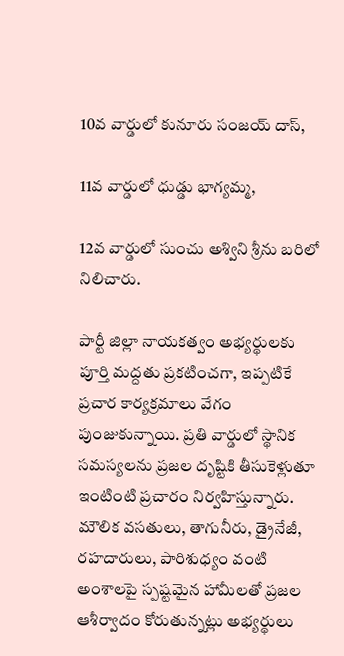10వ వార్డులో కునూరు సంజయ్ దాస్,

11వ వార్డులో ధుడ్డు భాగ్యమ్మ,

12వ వార్డులో సుంచు అశ్విని శ్రీను బరిలో నిలిచారు.

పార్టీ జిల్లా నాయకత్వం అభ్యర్థులకు పూర్తి మద్దతు ప్రకటించగా, ఇప్పటికే ప్రచార కార్యక్రమాలు వేగం పుంజుకున్నాయి. ప్రతి వార్డులో స్థానిక సమస్యలను ప్రజల దృష్టికి తీసుకెళ్లుతూ ఇంటింటి ప్రచారం నిర్వహిస్తున్నారు. మౌలిక వసతులు, తాగునీరు, డ్రైనేజీ, రహదారులు, పారిశుధ్యం వంటి అంశాలపై స్పష్టమైన హామీలతో ప్రజల ఆశీర్వాదం కోరుతున్నట్లు అభ్యర్థులు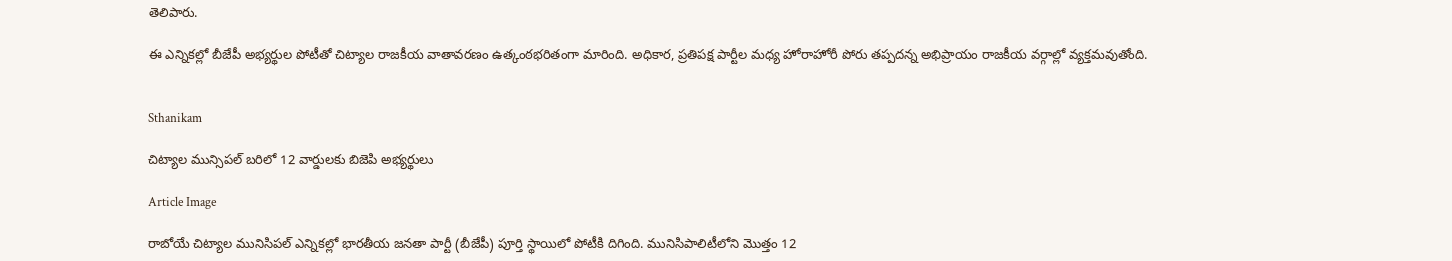తెలిపారు.

ఈ ఎన్నికల్లో బీజేపీ అభ్యర్థుల పోటీతో చిట్యాల రాజకీయ వాతావరణం ఉత్కంఠభరితంగా మారింది. అధికార, ప్రతిపక్ష పార్టీల మధ్య హోరాహోరీ పోరు తప్పదన్న అభిప్రాయం రాజకీయ వర్గాల్లో వ్యక్తమవుతోంది.


Sthanikam

చిట్యాల మున్సిపల్ బరిలో 12 వార్డులకు బిజెపి అభ్యర్థులు

Article Image

రాబోయే చిట్యాల మునిసిపల్ ఎన్నికల్లో భారతీయ జనతా పార్టీ (బీజేపీ) పూర్తి స్థాయిలో పోటీకి దిగింది. మునిసిపాలిటీలోని మొత్తం 12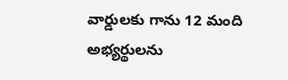వార్డులకు గాను 12 మంది అభ్యర్థులను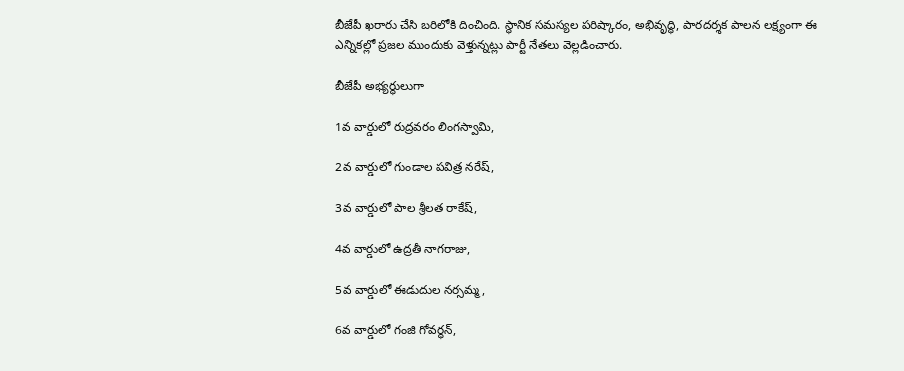బీజేపీ ఖరారు చేసి బరిలోకి దించింది. స్థానిక సమస్యల పరిష్కారం, అభివృద్ధి, పారదర్శక పాలన లక్ష్యంగా ఈ ఎన్నికల్లో ప్రజల ముందుకు వెళ్తున్నట్లు పార్టీ నేతలు వెల్లడించారు.

బీజేపీ అభ్యర్థులుగా

1వ వార్డులో రుద్రవరం లింగస్వామి,

2వ వార్డులో గుండాల పవిత్ర నరేష్,

3వ వార్డులో పాల శ్రీలత రాకేష్,

4వ వార్డులో ఉద్రతీ నాగరాజు,

5వ వార్డులో ఈడుదుల నర్సమ్మ,

6వ వార్డులో గంజి గోవర్ధన్,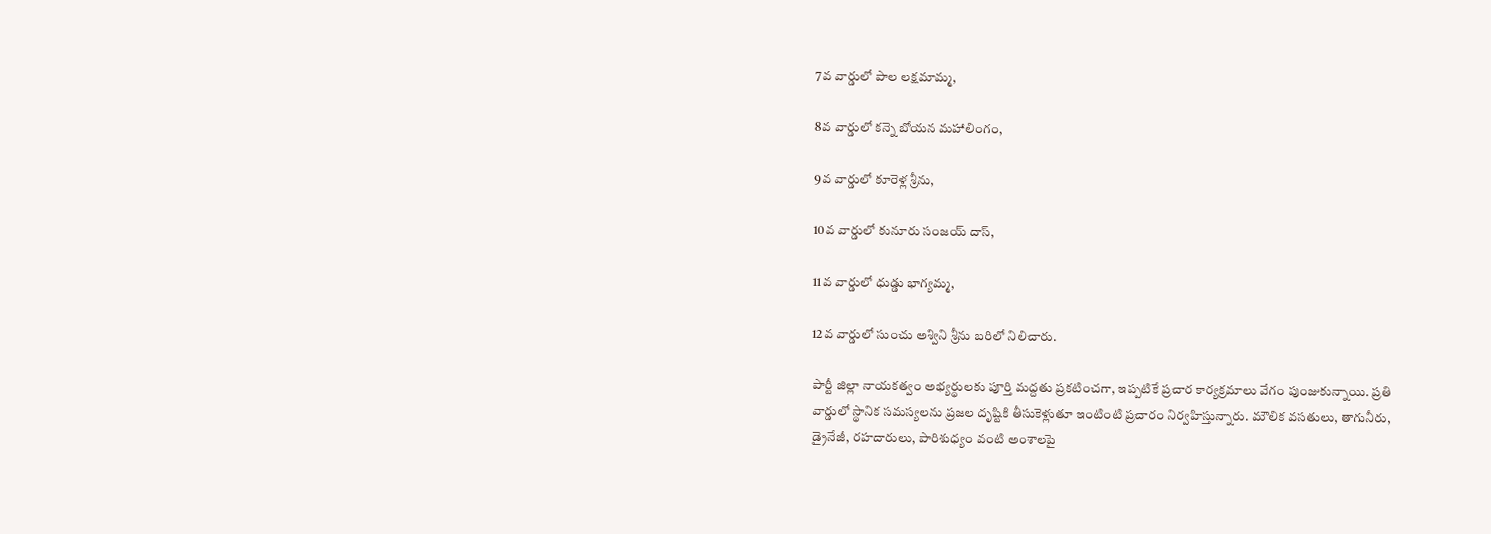7వ వార్డులో పాల లక్షమామ్మ,

8వ వార్డులో కన్నె బోయన మహాలింగం,

9వ వార్డులో కూరెళ్ల శ్రీను,

10వ వార్డులో కునూరు సంజయ్ దాస్,

11వ వార్డులో ధుడ్డు భాగ్యమ్మ,

12వ వార్డులో సుంచు అశ్విని శ్రీను బరిలో నిలిచారు.

పార్టీ జిల్లా నాయకత్వం అభ్యర్థులకు పూర్తి మద్దతు ప్రకటించగా, ఇప్పటికే ప్రచార కార్యక్రమాలు వేగం పుంజుకున్నాయి. ప్రతి వార్డులో స్థానిక సమస్యలను ప్రజల దృష్టికి తీసుకెళ్లుతూ ఇంటింటి ప్రచారం నిర్వహిస్తున్నారు. మౌలిక వసతులు, తాగునీరు, డ్రైనేజీ, రహదారులు, పారిశుధ్యం వంటి అంశాలపై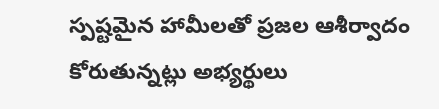స్పష్టమైన హామీలతో ప్రజల ఆశీర్వాదం కోరుతున్నట్లు అభ్యర్థులు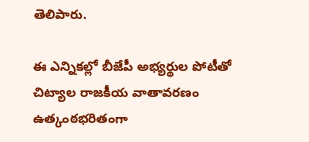తెలిపారు.

ఈ ఎన్నికల్లో బీజేపీ అభ్యర్థుల పోటీతో చిట్యాల రాజకీయ వాతావరణం ఉత్కంఠభరితంగా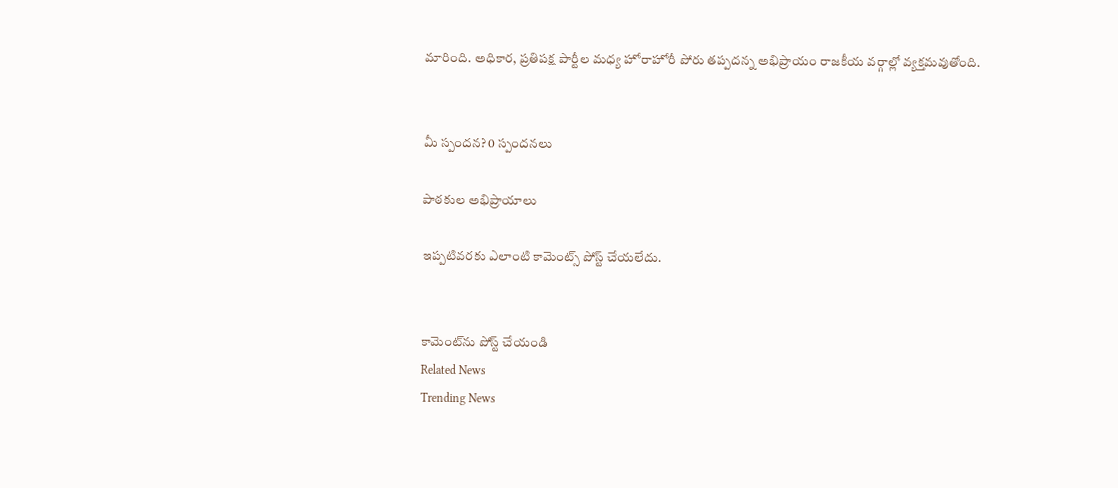మారింది. అధికార, ప్రతిపక్ష పార్టీల మధ్య హోరాహోరీ పోరు తప్పదన్న అభిప్రాయం రాజకీయ వర్గాల్లో వ్యక్తమవుతోంది.


మీ స్పందన? 0 స్పందనలు

పాఠకుల అభిప్రాయాలు

ఇప్పటివరకు ఎలాంటి కామెంట్స్ పోస్ట్ చేయలేదు.


కామెంట్‌ను పోస్ట్ చేయండి
Related News
Trending News